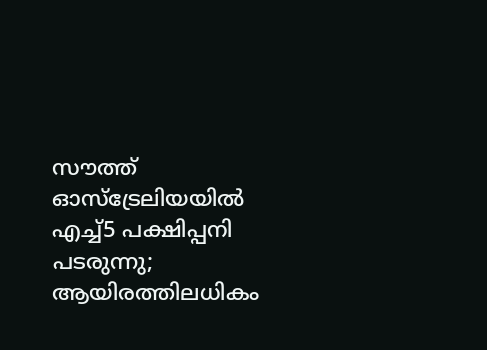സൗത്ത് ഓസ്‌ട്രേലിയയിൽ എച്ച്5 പക്ഷിപ്പനി പടരുന്നു; ആയിരത്തിലധികം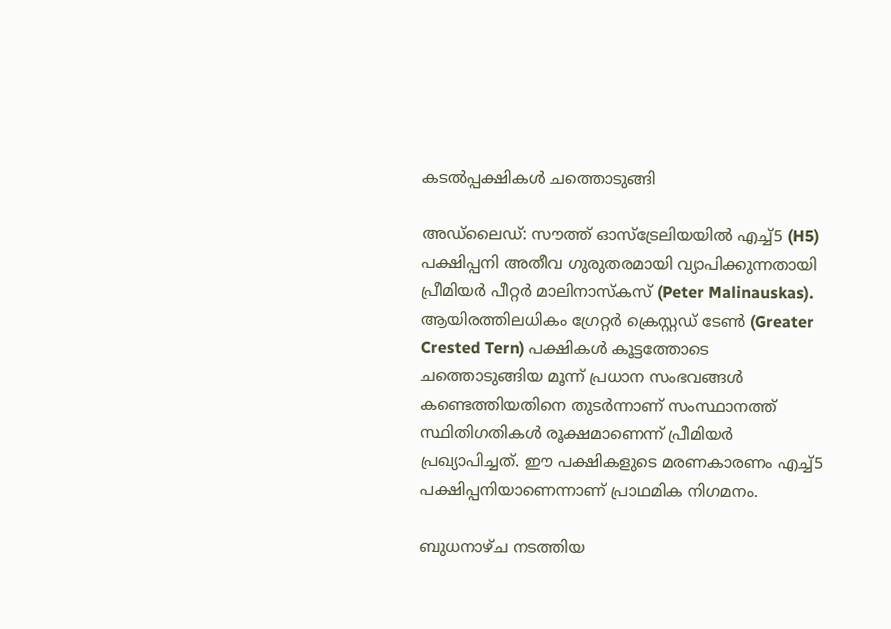കടൽപ്പക്ഷികൾ ചത്തൊടുങ്ങി

അഡ്ലൈഡ്: സൗത്ത് ഓസ്‌ട്രേലിയയിൽ എച്ച്5 (H5) പക്ഷിപ്പനി അതീവ ഗുരുതരമായി വ്യാപിക്കുന്നതായി പ്രീമിയർ പീറ്റർ മാലിനാസ്കസ് (Peter Malinauskas). ആയിരത്തിലധികം ഗ്രേറ്റർ ക്രെസ്റ്റഡ് ടേൺ (Greater Crested Tern) പക്ഷികൾ കൂട്ടത്തോടെ ചത്തൊടുങ്ങിയ മൂന്ന് പ്രധാന സംഭവങ്ങൾ കണ്ടെത്തിയതിനെ തുടർന്നാണ് സംസ്ഥാനത്ത് സ്ഥിതിഗതികൾ രൂക്ഷമാണെന്ന് പ്രീമിയർ പ്രഖ്യാപിച്ചത്. ഈ പക്ഷികളുടെ മരണകാരണം എച്ച്5 പക്ഷിപ്പനിയാണെന്നാണ് പ്രാഥമിക നിഗമനം.

ബുധനാഴ്ച നടത്തിയ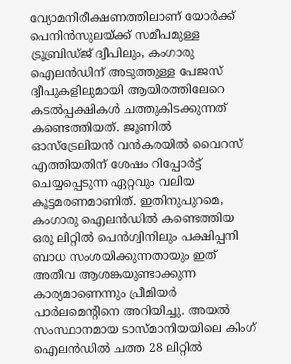വ്യോമനിരീക്ഷണത്തിലാണ് യോർക്ക് പെനിൻസുലയ്ക്ക് സമീപമുള്ള ട്രൂബ്രിഡ്ജ് ദ്വീപിലും, കംഗാരു ഐലൻഡിന് അടുത്തുള്ള പേജസ് ദ്വീപുകളിലുമായി ആയിരത്തിലേറെ കടൽപ്പക്ഷികൾ ചത്തുകിടക്കുന്നത് കണ്ടെത്തിയത്. ജൂണിൽ ഓസ്‌ട്രേലിയൻ വൻകരയിൽ വൈറസ് എത്തിയതിന് ശേഷം റിപ്പോർട്ട് ചെയ്യപ്പെടുന്ന ഏറ്റവും വലിയ കൂട്ടമരണമാണിത്. ഇതിനുപുറമെ, കംഗാരു ഐലൻഡിൽ കണ്ടെത്തിയ ഒരു ലിറ്റിൽ പെൻഗ്വിനിലും പക്ഷിപ്പനി ബാധ സംശയിക്കുന്നതായും ഇത് അതീവ ആശങ്കയുണ്ടാക്കുന്ന കാര്യമാണെന്നും പ്രീമിയർ പാർലമെന്റിനെ അറിയിച്ചു. അയൽ സംസ്ഥാനമായ ടാസ്മാനിയയിലെ കിംഗ് ഐലൻഡിൽ ചത്ത 28 ലിറ്റിൽ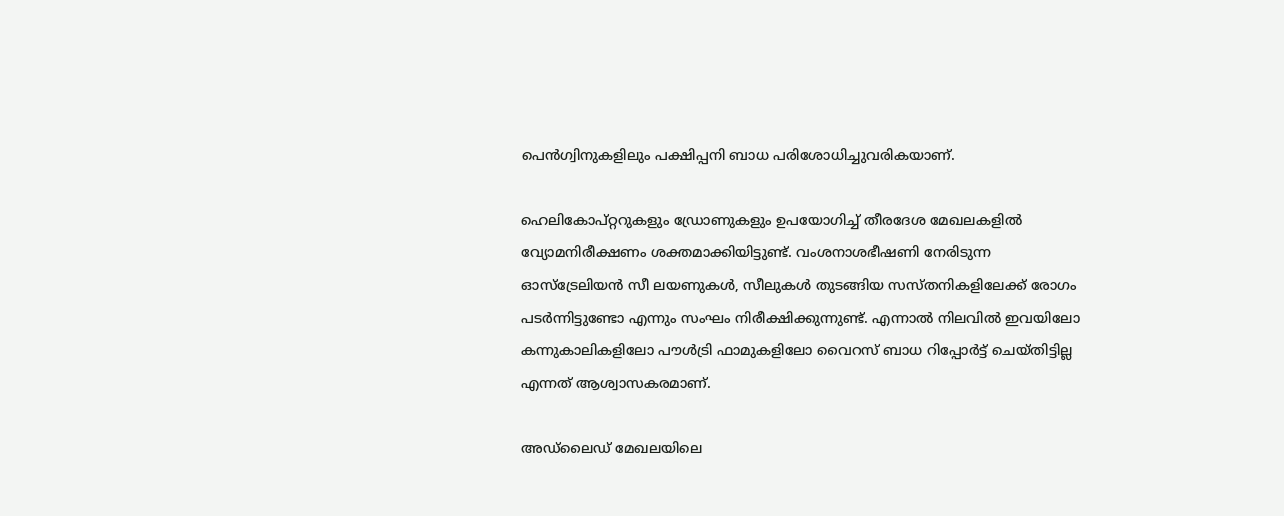പെൻഗ്വിനുകളിലും പക്ഷിപ്പനി ബാധ പരിശോധിച്ചുവരികയാണ്.

ഹെലികോപ്റ്ററുകളും ഡ്രോണുകളും ഉപയോഗിച്ച് തീരദേശ മേഖലകളിൽ വ്യോമനിരീക്ഷണം ശക്തമാക്കിയിട്ടുണ്ട്. വംശനാശഭീഷണി നേരിടുന്ന ഓസ്‌ട്രേലിയൻ സീ ലയണുകൾ, സീലുകൾ തുടങ്ങിയ സസ്തനികളിലേക്ക് രോഗം പടർന്നിട്ടുണ്ടോ എന്നും സംഘം നിരീക്ഷിക്കുന്നുണ്ട്. എന്നാൽ നിലവിൽ ഇവയിലോ കന്നുകാലികളിലോ പൗൾട്രി ഫാമുകളിലോ വൈറസ് ബാധ റിപ്പോർട്ട് ചെയ്തിട്ടില്ല എന്നത് ആശ്വാസകരമാണ്.

അഡ്ലൈഡ് മേഖലയിലെ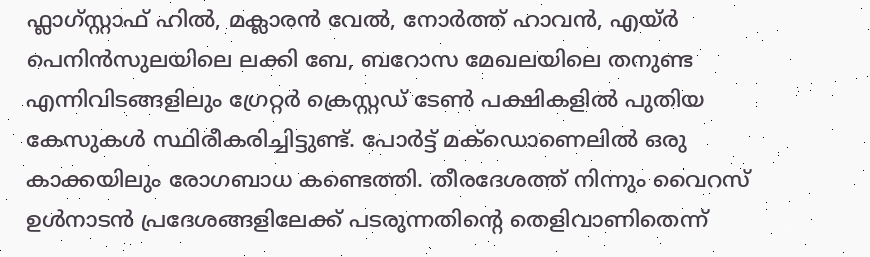ഫ്ലാഗ്സ്റ്റാഫ് ഹിൽ, മക്ലാരൻ വേൽ, നോർത്ത് ഹാവൻ, എയ്ർ പെനിൻസുലയിലെ ലക്കി ബേ, ബറോസ മേഖലയിലെ തനുണ്ട എന്നിവിടങ്ങളിലും ഗ്രേറ്റർ ക്രെസ്റ്റഡ് ടേൺ പക്ഷികളിൽ പുതിയ കേസുകൾ സ്ഥിരീകരിച്ചിട്ടുണ്ട്. പോർട്ട് മക്ഡൊണെലിൽ ഒരു കാക്കയിലും രോഗബാധ കണ്ടെത്തി. തീരദേശത്ത് നിന്നും വൈറസ് ഉൾനാടൻ പ്രദേശങ്ങളിലേക്ക് പടരുന്നതിന്റെ തെളിവാണിതെന്ന്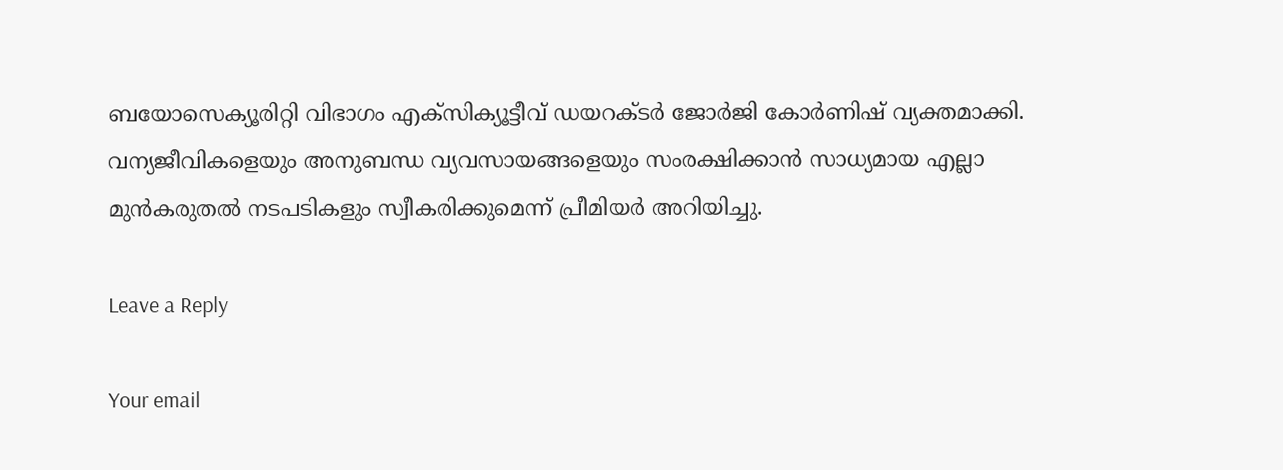ബയോസെക്യൂരിറ്റി വിഭാഗം എക്സിക്യൂട്ടീവ് ഡയറക്ടർ ജോർജി കോർണിഷ് വ്യക്തമാക്കി. വന്യജീവികളെയും അനുബന്ധ വ്യവസായങ്ങളെയും സംരക്ഷിക്കാൻ സാധ്യമായ എല്ലാ മുൻകരുതൽ നടപടികളും സ്വീകരിക്കുമെന്ന് പ്രീമിയർ അറിയിച്ചു.

Leave a Reply

Your email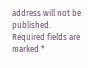address will not be published. Required fields are marked *